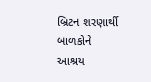બ્રિટન શરણાર્થી બાળકોને આશ્રય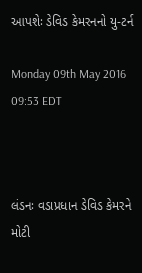આપશેઃ ડેવિડ કેમરનનો યુ-ટર્ન

Monday 09th May 2016 09:53 EDT



લંડનઃ વડાપ્રધાન ડેવિડ કેમરને મોટી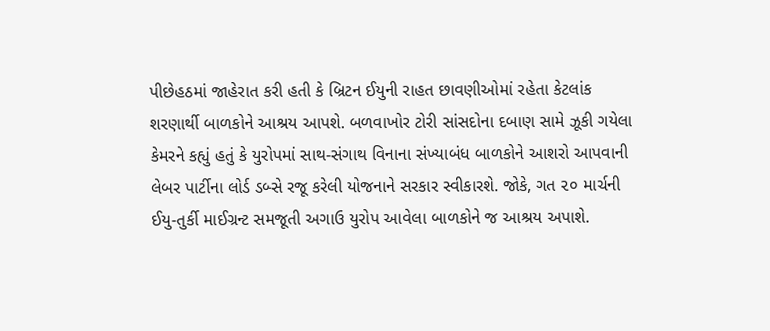પીછેહઠમાં જાહેરાત કરી હતી કે બ્રિટન ઈયુની રાહત છાવણીઓમાં રહેતા કેટલાંક શરણાર્થી બાળકોને આશ્રય આપશે. બળવાખોર ટોરી સાંસદોના દબાણ સામે ઝૂકી ગયેલા કેમરને કહ્યું હતું કે યુરોપમાં સાથ-સંગાથ વિનાના સંખ્યાબંધ બાળકોને આશરો આપવાની લેબર પાર્ટીના લોર્ડ ડબ્સે રજૂ કરેલી યોજનાને સરકાર સ્વીકારશે. જોકે, ગત ૨૦ માર્ચની ઈયુ-તુર્કી માઈગ્રન્ટ સમજૂતી અગાઉ યુરોપ આવેલા બાળકોને જ આશ્રય અપાશે.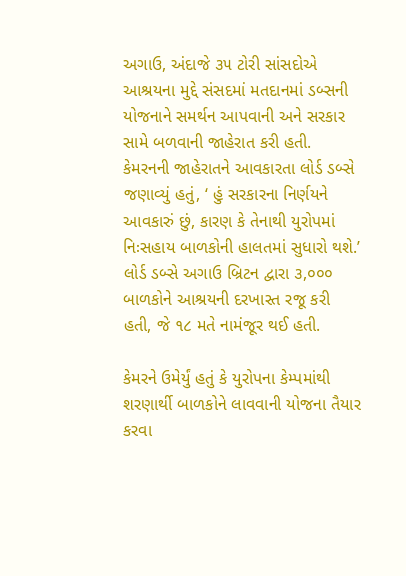અગાઉ, અંદાજે ૩૫ ટોરી સાંસદોએ આશ્રયના મુદ્દે સંસદમાં મતદાનમાં ડબ્સની યોજનાને સમર્થન આપવાની અને સરકાર સામે બળવાની જાહેરાત કરી હતી. કેમરનની જાહેરાતને આવકારતા લોર્ડ ડબ્સે જણાવ્યું હતું, ‘ હું સરકારના નિર્ણયને આવકારું છું, કારણ કે તેનાથી યુરોપમાં નિઃસહાય બાળકોની હાલતમાં સુધારો થશે.’ લોર્ડ ડબ્સે અગાઉ બ્રિટન દ્વારા ૩,૦૦૦ બાળકોને આશ્રયની દરખાસ્ત રજૂ કરી હતી, જે ૧૮ મતે નામંજૂર થઈ હતી.

કેમરને ઉમેર્યું હતું કે યુરોપના કેમ્પમાંથી શરણાર્થી બાળકોને લાવવાની યોજના તૈયાર કરવા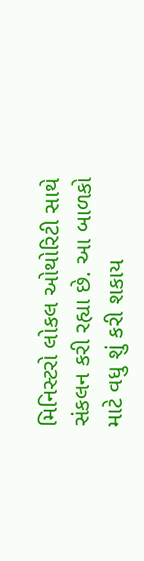મિનિસ્ટરો લોકલ ઓથોરિટી સાથે સંકલન કરી રહ્યા છે. આ બાળકો માટે વધુ શું કરી શકાય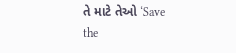તે માટે તેઓ ‘Save the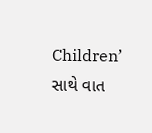Children’ સાથે વાત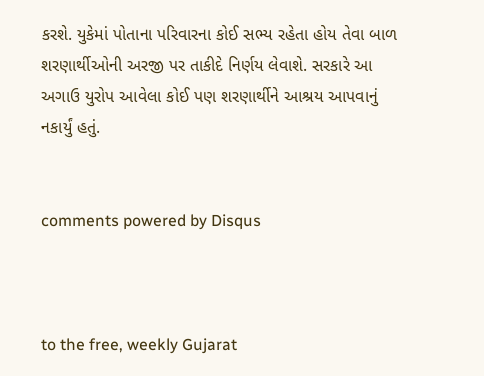કરશે. યુકેમાં પોતાના પરિવારના કોઈ સભ્ય રહેતા હોય તેવા બાળ શરણાર્થીઓની અરજી પર તાકીદે નિર્ણય લેવાશે. સરકારે આ અગાઉ યુરોપ આવેલા કોઈ પણ શરણાર્થીને આશ્રય આપવાનું નકાર્યું હતું.


comments powered by Disqus



to the free, weekly Gujarat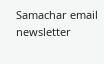Samachar email newsletter